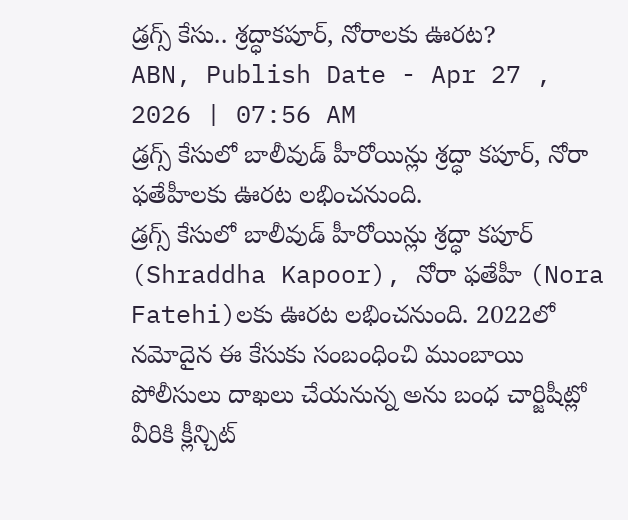డ్రగ్స్ కేసు.. శ్రద్ధాకపూర్, నోరాలకు ఊరట?
ABN, Publish Date - Apr 27 , 2026 | 07:56 AM
డ్రగ్స్ కేసులో బాలీవుడ్ హీరోయిన్లు శ్రద్ధా కపూర్, నోరా ఫతేహీలకు ఊరట లభించనుంది.
డ్రగ్స్ కేసులో బాలీవుడ్ హీరోయిన్లు శ్రద్ధా కపూర్ (Shraddha Kapoor), నోరా ఫతేహీ (Nora Fatehi)లకు ఊరట లభించనుంది. 2022లో నమోదైన ఈ కేసుకు సంబంధించి ముంబాయి పోలీసులు దాఖలు చేయనున్న అను బంధ చార్జిషీట్లో వీరికి క్లీన్చిట్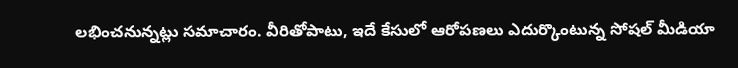లభించనున్నట్లు సమాచారం. వీరితోపాటు, ఇదే కేసులో ఆరోపణలు ఎదుర్కొంటున్న సోషల్ మీడియా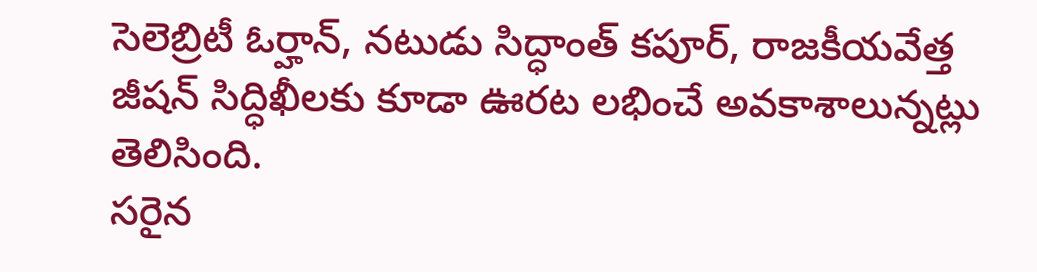సెలెబ్రిటీ ఓర్హాన్, నటుడు సిద్ధాంత్ కపూర్, రాజకీయవేత్త జీషన్ సిద్ధిఖీలకు కూడా ఊరట లభించే అవకాశాలున్నట్లు తెలిసింది.
సరైన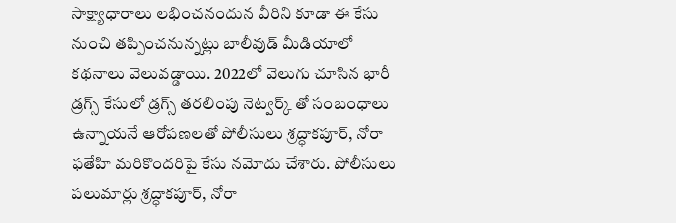సాక్ష్యాధారాలు లభించనందున వీరిని కూడా ఈ కేసు నుంచి తప్పించనున్నట్లు బాలీవుడ్ మీడియాలో కథనాలు వెలువడ్డాయి. 2022లో వెలుగు చూసిన భారీ డ్రగ్స్ కేసులో డ్రగ్స్ తరలింపు నెట్వర్క్ తో సంబంధాలు ఉన్నాయనే ఆరోపణలతో పోలీసులు శ్రద్ధాకపూర్, నోరా ఫతేహి మరికొందరిపై కేసు నమోదు చేశారు. పోలీసులు పలుమార్లు శ్రద్ధాకపూర్, నోరా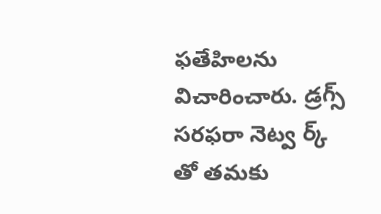ఫతేహిలను విచారించారు. డ్రగ్స్ సరఫరా నెట్వ ర్క్ తో తమకు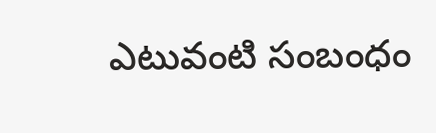ఎటువంటి సంబంధం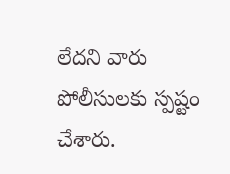లేదని వారు పోలీసులకు స్పష్టం చేశారు.